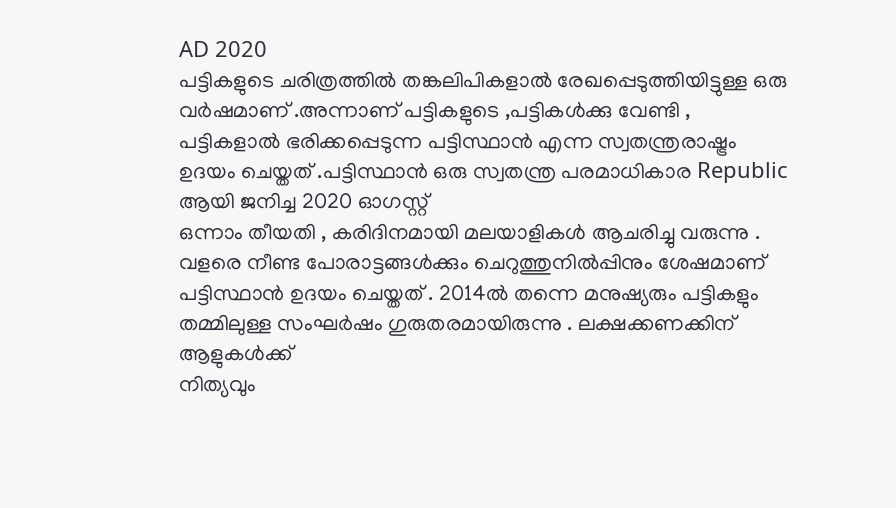AD 2020
പട്ടികളുടെ ചരിത്രത്തിൽ തങ്കലിപികളാൽ രേഖപ്പെടുത്തിയിട്ടുള്ള ഒരു
വർഷമാണ് .അന്നാണ് പട്ടികളുടെ ,പട്ടികൾക്കു വേണ്ടി , പട്ടികളാൽ ഭരിക്കപ്പെടുന്ന പട്ടിസ്ഥാൻ എന്ന സ്വതന്ത്രരാഷ്ട്രം ഉദയം ചെയ്തത് .പട്ടിസ്ഥാൻ ഒരു സ്വതന്ത്ര പരമാധികാര Republic ആയി ജനിച്ച 2020 ഓഗസ്റ്റ്
ഒന്നാം തീയതി , കരിദിനമായി മലയാളികൾ ആചരിച്ചു വരുന്നു .
വളരെ നീണ്ട പോരാട്ടങ്ങൾക്കും ചെറുത്തുനിൽപ്പിനും ശേഷമാണ് പട്ടിസ്ഥാൻ ഉദയം ചെയ്തത് . 2014ൽ തന്നെ മനുഷ്യരും പട്ടികളും തമ്മിലുള്ള സംഘർഷം ഗുരുതരമായിരുന്നു . ലക്ഷക്കണക്കിന് ആളുകൾക്ക്
നിത്യവും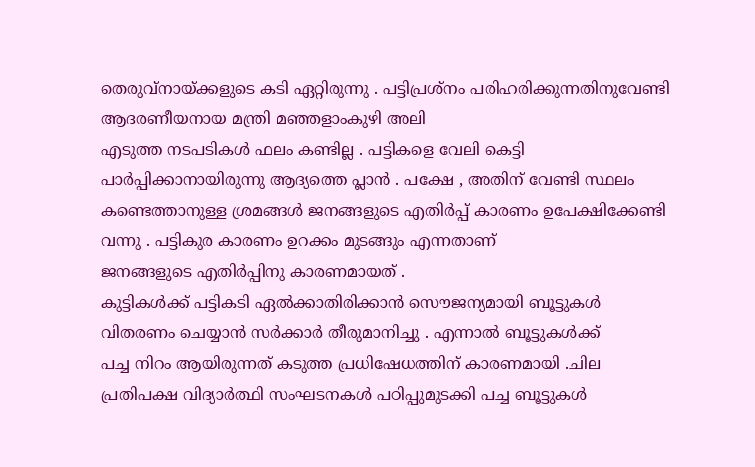തെരുവ്നായ്ക്കളുടെ കടി ഏറ്റിരുന്നു . പട്ടിപ്രശ്നം പരിഹരിക്കുന്നതിനുവേണ്ടി ആദരണീയനായ മന്ത്രി മഞ്ഞളാംകുഴി അലി
എടുത്ത നടപടികൾ ഫലം കണ്ടില്ല . പട്ടികളെ വേലി കെട്ടി പാർപ്പിക്കാനായിരുന്നു ആദ്യത്തെ പ്ലാൻ . പക്ഷേ , അതിന് വേണ്ടി സ്ഥലം
കണ്ടെത്താനുള്ള ശ്രമങ്ങൾ ജനങ്ങളുടെ എതിർപ്പ് കാരണം ഉപേക്ഷിക്കേണ്ടി വന്നു . പട്ടികുര കാരണം ഉറക്കം മുടങ്ങും എന്നതാണ്
ജനങ്ങളുടെ എതിർപ്പിനു കാരണമായത് .
കുട്ടികൾക്ക് പട്ടികടി ഏൽക്കാതിരിക്കാൻ സൌജന്യമായി ബൂട്ടുകൾ
വിതരണം ചെയ്യാൻ സർക്കാർ തീരുമാനിച്ചു . എന്നാൽ ബൂട്ടുകൾക്ക്
പച്ച നിറം ആയിരുന്നത് കടുത്ത പ്രധിഷേധത്തിന് കാരണമായി .ചില
പ്രതിപക്ഷ വിദ്യാർത്ഥി സംഘടനകൾ പഠിപ്പുമുടക്കി പച്ച ബൂട്ടുകൾ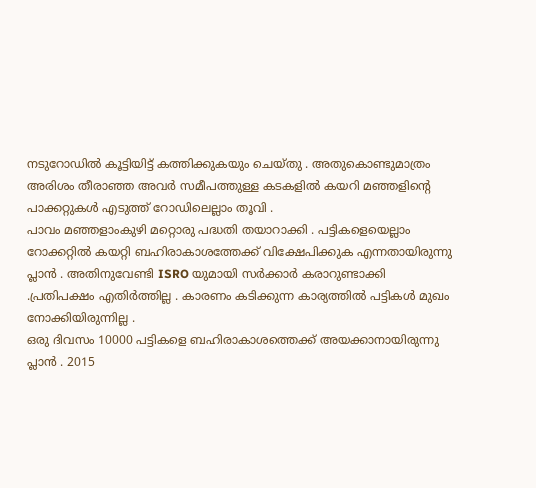നടുറോഡിൽ കൂട്ടിയിട്ട് കത്തിക്കുകയും ചെയ്തു . അതുകൊണ്ടുമാത്രം അരിശം തീരാഞ്ഞ അവർ സമീപത്തുള്ള കടകളിൽ കയറി മഞ്ഞളിന്റെ
പാക്കറ്റുകൾ എടുത്ത് റോഡിലെല്ലാം തൂവി .
പാവം മഞ്ഞളാംകുഴി മറ്റൊരു പദ്ധതി തയാറാക്കി . പട്ടികളെയെല്ലാം
റോക്കറ്റിൽ കയറ്റി ബഹിരാകാശത്തേക്ക് വിക്ഷേപിക്കുക എന്നതായിരുന്നു
പ്ലാൻ . അതിനുവേണ്ടി ISRO യുമായി സർക്കാർ കരാറുണ്ടാക്കി .പ്രതിപക്ഷം എതിർത്തില്ല . കാരണം കടിക്കുന്ന കാര്യത്തിൽ പട്ടികൾ മുഖം നോക്കിയിരുന്നില്ല .
ഒരു ദിവസം 10000 പട്ടികളെ ബഹിരാകാശത്തെക്ക് അയക്കാനായിരുന്നു
പ്ലാൻ . 2015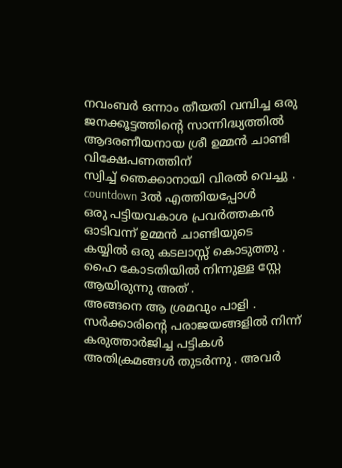നവംബർ ഒന്നാം തീയതി വമ്പിച്ച ഒരു ജനക്കൂട്ടത്തിന്റെ സാന്നിദ്ധ്യത്തിൽ ആദരണീയനായ ശ്രീ ഉമ്മൻ ചാണ്ടി വിക്ഷേപണത്തിന്
സ്വിച്ച് ഞെക്കാനായി വിരൽ വെച്ചു . countdown 3ൽ എത്തിയപ്പോൾ
ഒരു പട്ടിയവകാശ പ്രവർത്തകൻ ഓടിവന്ന് ഉമ്മൻ ചാണ്ടിയുടെ
കയ്യിൽ ഒരു കടലാസ്സ് കൊടുത്തു . ഹൈ കോടതിയിൽ നിന്നുള്ള സ്റ്റേ ആയിരുന്നു അത് .
അങ്ങനെ ആ ശ്രമവും പാളി .
സർക്കാരിന്റെ പരാജയങ്ങളിൽ നിന്ന് കരുത്താർജിച്ച പട്ടികൾ അതിക്രമങ്ങൾ തുടർന്നു . അവർ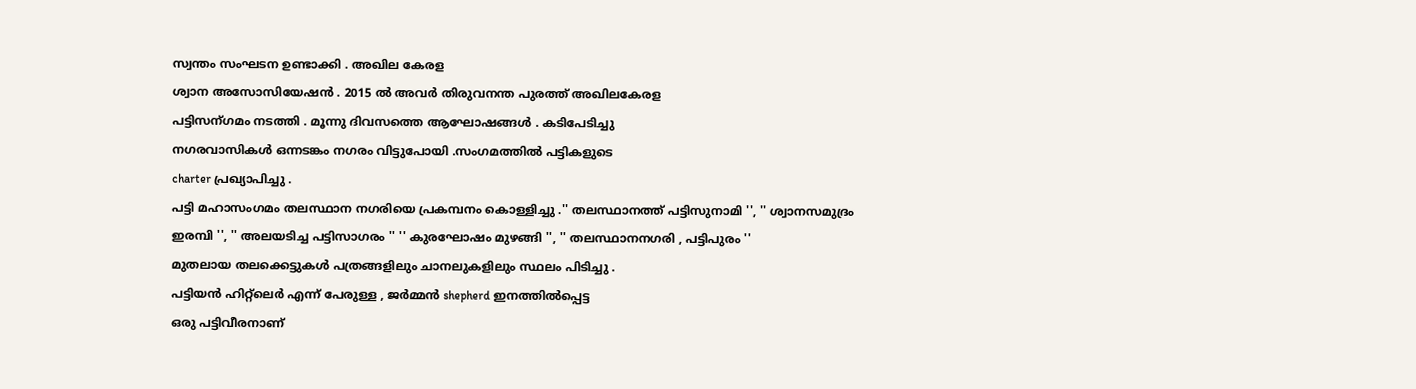സ്വന്തം സംഘടന ഉണ്ടാക്കി . അഖില കേരള
ശ്വാന അസോസിയേഷൻ . 2015 ൽ അവർ തിരുവനന്ത പുരത്ത് അഖിലകേരള
പട്ടിസന്ഗമം നടത്തി . മൂന്നു ദിവസത്തെ ആഘോഷങ്ങൾ . കടിപേടിച്ചു
നഗരവാസികൾ ഒന്നടങ്കം നഗരം വിട്ടുപോയി .സംഗമത്തിൽ പട്ടികളുടെ
charter പ്രഖ്യാപിച്ചു .
പട്ടി മഹാസംഗമം തലസ്ഥാന നഗരിയെ പ്രകമ്പനം കൊള്ളിച്ചു .'' തലസ്ഥാനത്ത് പട്ടിസുനാമി '', '' ശ്വാനസമുദ്രം ഇരമ്പി '', '' അലയടിച്ച പട്ടിസാഗരം '' '' കുരഘോഷം മുഴങ്ങി '', '' തലസ്ഥാനനഗരി , പട്ടിപുരം ''
മുതലായ തലക്കെട്ടുകൾ പത്രങ്ങളിലും ചാനലുകളിലും സ്ഥലം പിടിച്ചു .
പട്ടിയൻ ഹിറ്റ്ലെർ എന്ന് പേരുള്ള , ജർമ്മൻ shepherd ഇനത്തിൽപ്പെട്ട
ഒരു പട്ടിവീരനാണ്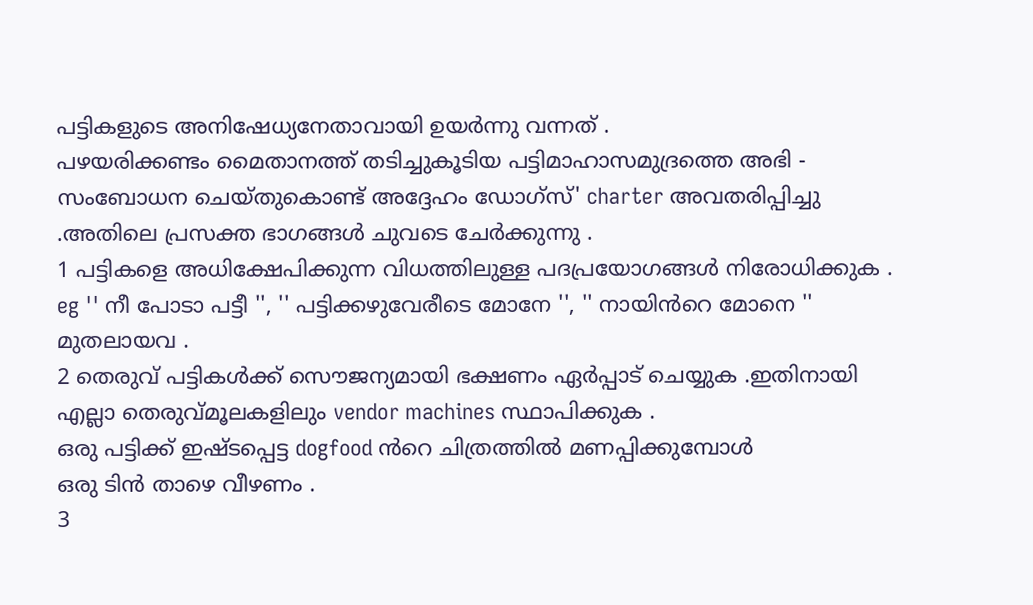പട്ടികളുടെ അനിഷേധ്യനേതാവായി ഉയർന്നു വന്നത് .
പഴയരിക്കണ്ടം മൈതാനത്ത് തടിച്ചുകൂടിയ പട്ടിമാഹാസമുദ്രത്തെ അഭി -
സംബോധന ചെയ്തുകൊണ്ട് അദ്ദേഹം ഡോഗ്സ്' charter അവതരിപ്പിച്ചു .അതിലെ പ്രസക്ത ഭാഗങ്ങൾ ചുവടെ ചേർക്കുന്നു .
1 പട്ടികളെ അധിക്ഷേപിക്കുന്ന വിധത്തിലുള്ള പദപ്രയോഗങ്ങൾ നിരോധിക്കുക . eg '' നീ പോടാ പട്ടീ '', '' പട്ടിക്കഴുവേരീടെ മോനേ '', '' നായിൻറെ മോനെ '' മുതലായവ .
2 തെരുവ് പട്ടികൾക്ക് സൌജന്യമായി ഭക്ഷണം ഏർപ്പാട് ചെയ്യുക .ഇതിനായി എല്ലാ തെരുവ്മൂലകളിലും vendor machines സ്ഥാപിക്കുക .
ഒരു പട്ടിക്ക് ഇഷ്ടപ്പെട്ട dogfood ൻറെ ചിത്രത്തിൽ മണപ്പിക്കുമ്പോൾ
ഒരു ടിൻ താഴെ വീഴണം .
3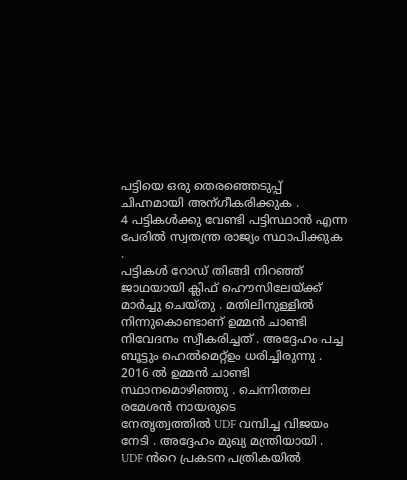പട്ടിയെ ഒരു തെരഞ്ഞെടുപ്പ് ചിഹ്നമായി അന്ഗീകരിക്കുക .
4 പട്ടികൾക്കു വേണ്ടി പട്ടിസ്ഥാൻ എന്ന പേരിൽ സ്വതന്ത്ര രാജ്യം സ്ഥാപിക്കുക .
പട്ടികൾ റോഡ് തിങ്ങി നിറഞ്ഞ് ജാഥയായി ക്ലിഫ് ഹൌസിലേയ്ക്ക്
മാർച്ചു ചെയ്തു . മതിലിനുള്ളിൽ നിന്നുകൊണ്ടാണ് ഉമ്മൻ ചാണ്ടി
നിവേദനം സ്വീകരിച്ചത് . അദ്ദേഹം പച്ച ബൂട്ടും ഹെൽമെറ്റ്ഉം ധരിച്ചിരുന്നു .
2016 ൽ ഉമ്മൻ ചാണ്ടി സ്ഥാനമൊഴിഞ്ഞു . ചെന്നിത്തല രമേശൻ നായരുടെ
നേതൃത്വത്തിൽ UDF വമ്പിച്ച വിജയം നേടി . അദ്ദേഹം മുഖ്യ മന്ത്രിയായി .
UDF ൻറെ പ്രകടന പത്രികയിൽ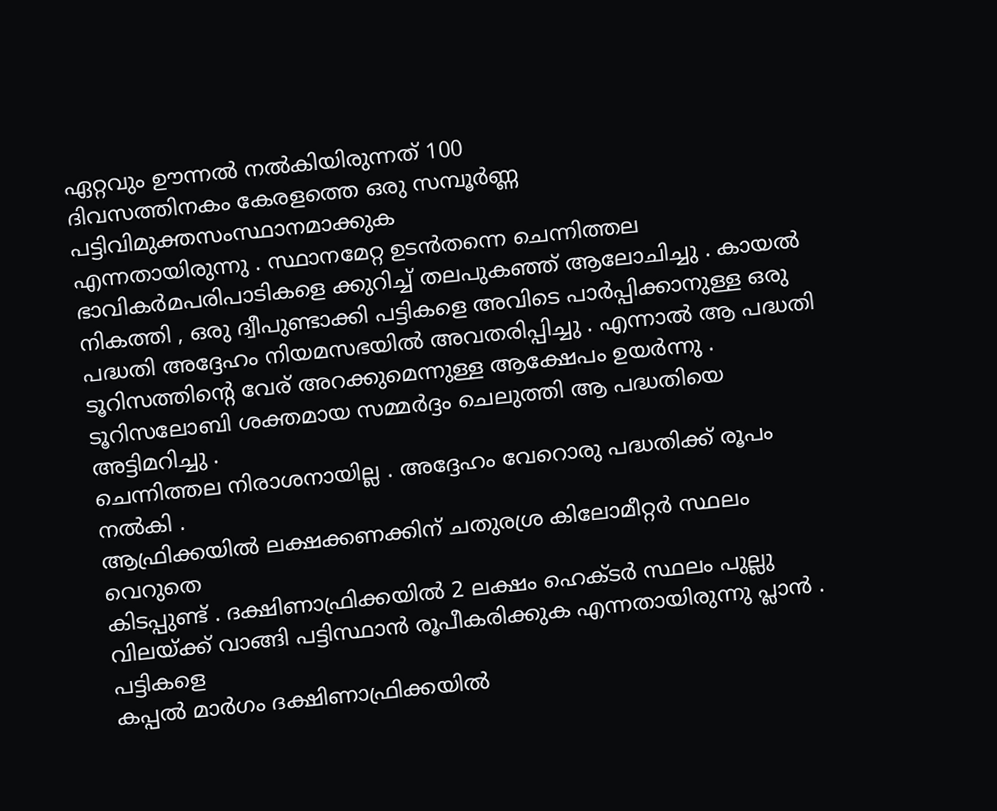ഏറ്റവും ഊന്നൽ നൽകിയിരുന്നത് 100
ദിവസത്തിനകം കേരളത്തെ ഒരു സമ്പൂർണ്ണ പട്ടിവിമുക്തസംസ്ഥാനമാക്കുക
എന്നതായിരുന്നു . സ്ഥാനമേറ്റ ഉടൻതന്നെ ചെന്നിത്തല ഭാവികർമപരിപാടികളെ ക്കുറിച്ച് തലപുകഞ്ഞ് ആലോചിച്ചു . കായൽ
നികത്തി , ഒരു ദ്വീപുണ്ടാക്കി പട്ടികളെ അവിടെ പാർപ്പിക്കാനുള്ള ഒരു
പദ്ധതി അദ്ദേഹം നിയമസഭയിൽ അവതരിപ്പിച്ചു . എന്നാൽ ആ പദ്ധതി
ടൂറിസത്തിന്റെ വേര് അറക്കുമെന്നുള്ള ആക്ഷേപം ഉയർന്നു . ടൂറിസലോബി ശക്തമായ സമ്മർദ്ദം ചെലുത്തി ആ പദ്ധതിയെ അട്ടിമറിച്ചു .
ചെന്നിത്തല നിരാശനായില്ല . അദ്ദേഹം വേറൊരു പദ്ധതിക്ക് രൂപം നൽകി .
ആഫ്രിക്കയിൽ ലക്ഷക്കണക്കിന് ചതുരശ്ര കിലോമീറ്റർ സ്ഥലം വെറുതെ
കിടപ്പുണ്ട് . ദക്ഷിണാഫ്രിക്കയിൽ 2 ലക്ഷം ഹെക്ടർ സ്ഥലം പുല്ലു വിലയ്ക്ക് വാങ്ങി പട്ടിസ്ഥാൻ രൂപീകരിക്കുക എന്നതായിരുന്നു പ്ലാൻ . പട്ടികളെ
കപ്പൽ മാർഗം ദക്ഷിണാഫ്രിക്കയിൽ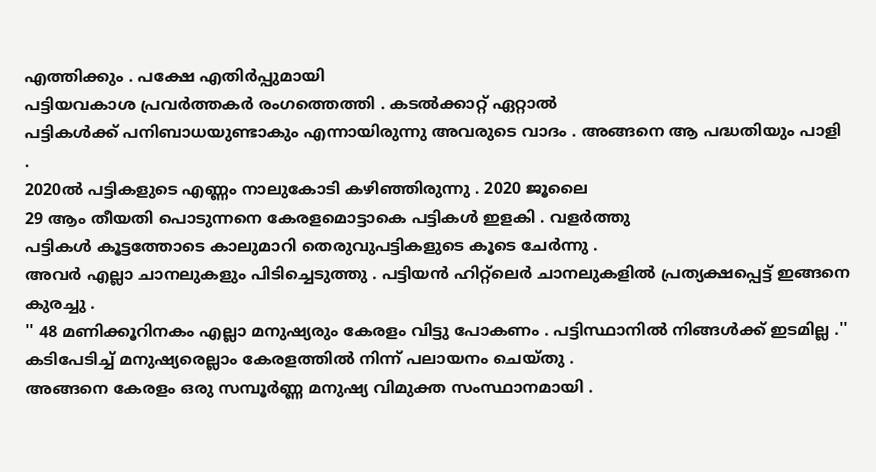എത്തിക്കും . പക്ഷേ എതിർപ്പുമായി
പട്ടിയവകാശ പ്രവർത്തകർ രംഗത്തെത്തി . കടൽക്കാറ്റ് ഏറ്റാൽ
പട്ടികൾക്ക് പനിബാധയുണ്ടാകും എന്നായിരുന്നു അവരുടെ വാദം . അങ്ങനെ ആ പദ്ധതിയും പാളി .
2020ൽ പട്ടികളുടെ എണ്ണം നാലുകോടി കഴിഞ്ഞിരുന്നു . 2020 ജൂലൈ
29 ആം തീയതി പൊടുന്നനെ കേരളമൊട്ടാകെ പട്ടികൾ ഇളകി . വളർത്തു
പട്ടികൾ കൂട്ടത്തോടെ കാലുമാറി തെരുവുപട്ടികളുടെ കൂടെ ചേർന്നു .
അവർ എല്ലാ ചാനലുകളും പിടിച്ചെടുത്തു . പട്ടിയൻ ഹിറ്റ്ലെർ ചാനലുകളിൽ പ്രത്യക്ഷപ്പെട്ട് ഇങ്ങനെ കുരച്ചു .
'' 48 മണിക്കൂറിനകം എല്ലാ മനുഷ്യരും കേരളം വിട്ടു പോകണം . പട്ടിസ്ഥാനിൽ നിങ്ങൾക്ക് ഇടമില്ല .''
കടിപേടിച്ച് മനുഷ്യരെല്ലാം കേരളത്തിൽ നിന്ന് പലായനം ചെയ്തു .
അങ്ങനെ കേരളം ഒരു സമ്പൂർണ്ണ മനുഷ്യ വിമുക്ത സംസ്ഥാനമായി .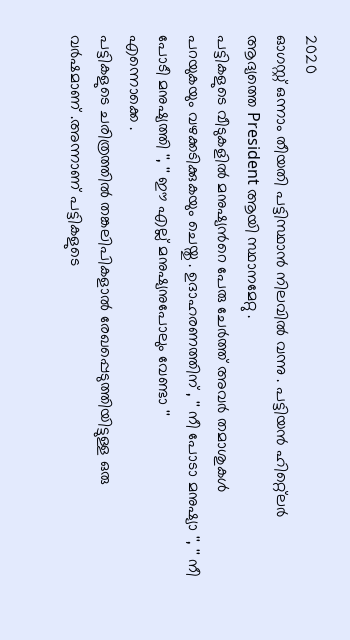2020
ഓഗസ്റ്റ് ഒന്നാം തീയതി പട്ടിസ്ഥാൻ നിലവിൽ വന്നു . പട്ടിയൻ ഹിറ്റ്ലെർ
ആദ്യത്തെ President ആയി സ്ഥാനമേറ്റു .
പട്ടികളുടെ വീടുകളിൽ മനുഷ്യൻറെ പേരു ചേർത്ത് അവർ തമാശുകൾ
പറയുകയും വഴക്കടിക്കുകയും ചെയ്തു . ഉദാഹരണത്തിന് , '' നീ പോടാ മനുഷ്യാ '', '' നീ പോടീ മനുഷ്യത്തി '', '' ഈ എല്ല് മനുഷ്യനുപോലും വേണ്ടാ ''
എന്നൊക്കെ .
പട്ടികളുടെ ചരിത്രത്തിൽ തങ്കലിപികളാൽ രേഖപ്പെടുത്തിയിട്ടുള്ള ഒരു
വർഷമാണ് .അന്നാണ് പട്ടികളുടെ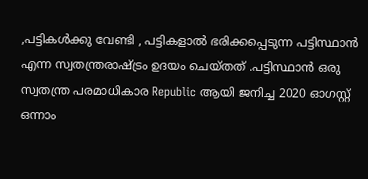,പട്ടികൾക്കു വേണ്ടി , പട്ടികളാൽ ഭരിക്കപ്പെടുന്ന പട്ടിസ്ഥാൻ എന്ന സ്വതന്ത്രരാഷ്ട്രം ഉദയം ചെയ്തത് .പട്ടിസ്ഥാൻ ഒരു സ്വതന്ത്ര പരമാധികാര Republic ആയി ജനിച്ച 2020 ഓഗസ്റ്റ്
ഒന്നാം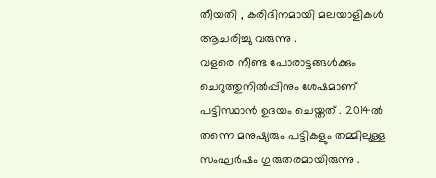തീയതി , കരിദിനമായി മലയാളികൾ ആചരിച്ചു വരുന്നു .
വളരെ നീണ്ട പോരാട്ടങ്ങൾക്കും ചെറുത്തുനിൽപ്പിനും ശേഷമാണ് പട്ടിസ്ഥാൻ ഉദയം ചെയ്തത് . 2014ൽ തന്നെ മനുഷ്യരും പട്ടികളും തമ്മിലുള്ള സംഘർഷം ഗുരുതരമായിരുന്നു .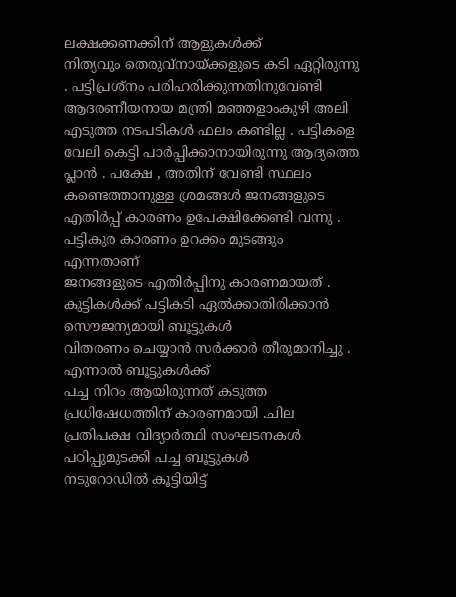ലക്ഷക്കണക്കിന് ആളുകൾക്ക്
നിത്യവും തെരുവ്നായ്ക്കളുടെ കടി ഏറ്റിരുന്നു . പട്ടിപ്രശ്നം പരിഹരിക്കുന്നതിനുവേണ്ടി ആദരണീയനായ മന്ത്രി മഞ്ഞളാംകുഴി അലി
എടുത്ത നടപടികൾ ഫലം കണ്ടില്ല . പട്ടികളെ വേലി കെട്ടി പാർപ്പിക്കാനായിരുന്നു ആദ്യത്തെ പ്ലാൻ . പക്ഷേ , അതിന് വേണ്ടി സ്ഥലം
കണ്ടെത്താനുള്ള ശ്രമങ്ങൾ ജനങ്ങളുടെ എതിർപ്പ് കാരണം ഉപേക്ഷിക്കേണ്ടി വന്നു . പട്ടികുര കാരണം ഉറക്കം മുടങ്ങും എന്നതാണ്
ജനങ്ങളുടെ എതിർപ്പിനു കാരണമായത് .
കുട്ടികൾക്ക് പട്ടികടി ഏൽക്കാതിരിക്കാൻ സൌജന്യമായി ബൂട്ടുകൾ
വിതരണം ചെയ്യാൻ സർക്കാർ തീരുമാനിച്ചു . എന്നാൽ ബൂട്ടുകൾക്ക്
പച്ച നിറം ആയിരുന്നത് കടുത്ത പ്രധിഷേധത്തിന് കാരണമായി .ചില
പ്രതിപക്ഷ വിദ്യാർത്ഥി സംഘടനകൾ പഠിപ്പുമുടക്കി പച്ച ബൂട്ടുകൾ
നടുറോഡിൽ കൂട്ടിയിട്ട്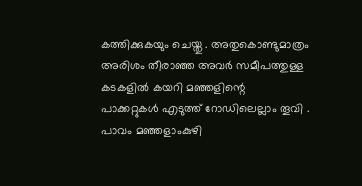കത്തിക്കുകയും ചെയ്തു . അതുകൊണ്ടുമാത്രം അരിശം തീരാഞ്ഞ അവർ സമീപത്തുള്ള കടകളിൽ കയറി മഞ്ഞളിന്റെ
പാക്കറ്റുകൾ എടുത്ത് റോഡിലെല്ലാം തൂവി .
പാവം മഞ്ഞളാംകുഴി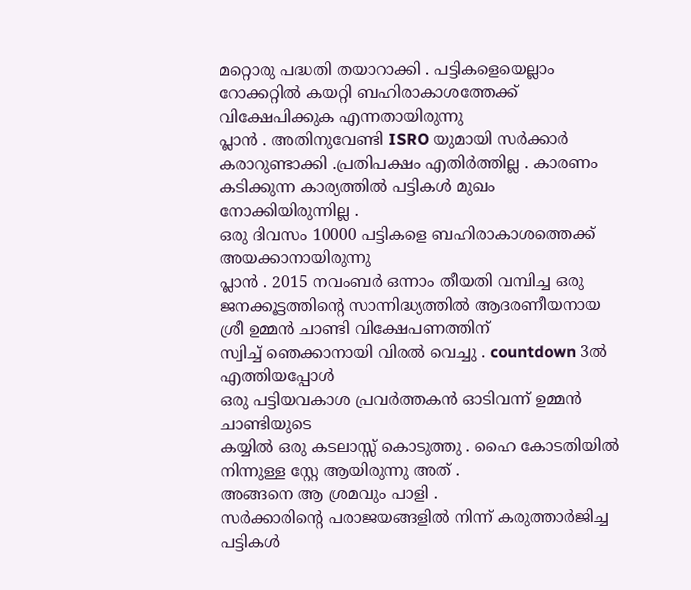മറ്റൊരു പദ്ധതി തയാറാക്കി . പട്ടികളെയെല്ലാം
റോക്കറ്റിൽ കയറ്റി ബഹിരാകാശത്തേക്ക് വിക്ഷേപിക്കുക എന്നതായിരുന്നു
പ്ലാൻ . അതിനുവേണ്ടി ISRO യുമായി സർക്കാർ കരാറുണ്ടാക്കി .പ്രതിപക്ഷം എതിർത്തില്ല . കാരണം കടിക്കുന്ന കാര്യത്തിൽ പട്ടികൾ മുഖം നോക്കിയിരുന്നില്ല .
ഒരു ദിവസം 10000 പട്ടികളെ ബഹിരാകാശത്തെക്ക് അയക്കാനായിരുന്നു
പ്ലാൻ . 2015 നവംബർ ഒന്നാം തീയതി വമ്പിച്ച ഒരു ജനക്കൂട്ടത്തിന്റെ സാന്നിദ്ധ്യത്തിൽ ആദരണീയനായ ശ്രീ ഉമ്മൻ ചാണ്ടി വിക്ഷേപണത്തിന്
സ്വിച്ച് ഞെക്കാനായി വിരൽ വെച്ചു . countdown 3ൽ എത്തിയപ്പോൾ
ഒരു പട്ടിയവകാശ പ്രവർത്തകൻ ഓടിവന്ന് ഉമ്മൻ ചാണ്ടിയുടെ
കയ്യിൽ ഒരു കടലാസ്സ് കൊടുത്തു . ഹൈ കോടതിയിൽ നിന്നുള്ള സ്റ്റേ ആയിരുന്നു അത് .
അങ്ങനെ ആ ശ്രമവും പാളി .
സർക്കാരിന്റെ പരാജയങ്ങളിൽ നിന്ന് കരുത്താർജിച്ച പട്ടികൾ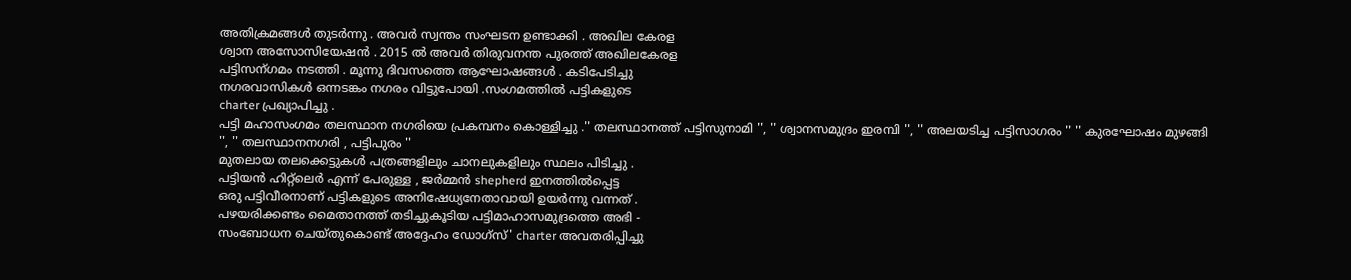അതിക്രമങ്ങൾ തുടർന്നു . അവർ സ്വന്തം സംഘടന ഉണ്ടാക്കി . അഖില കേരള
ശ്വാന അസോസിയേഷൻ . 2015 ൽ അവർ തിരുവനന്ത പുരത്ത് അഖിലകേരള
പട്ടിസന്ഗമം നടത്തി . മൂന്നു ദിവസത്തെ ആഘോഷങ്ങൾ . കടിപേടിച്ചു
നഗരവാസികൾ ഒന്നടങ്കം നഗരം വിട്ടുപോയി .സംഗമത്തിൽ പട്ടികളുടെ
charter പ്രഖ്യാപിച്ചു .
പട്ടി മഹാസംഗമം തലസ്ഥാന നഗരിയെ പ്രകമ്പനം കൊള്ളിച്ചു .'' തലസ്ഥാനത്ത് പട്ടിസുനാമി '', '' ശ്വാനസമുദ്രം ഇരമ്പി '', '' അലയടിച്ച പട്ടിസാഗരം '' '' കുരഘോഷം മുഴങ്ങി '', '' തലസ്ഥാനനഗരി , പട്ടിപുരം ''
മുതലായ തലക്കെട്ടുകൾ പത്രങ്ങളിലും ചാനലുകളിലും സ്ഥലം പിടിച്ചു .
പട്ടിയൻ ഹിറ്റ്ലെർ എന്ന് പേരുള്ള , ജർമ്മൻ shepherd ഇനത്തിൽപ്പെട്ട
ഒരു പട്ടിവീരനാണ് പട്ടികളുടെ അനിഷേധ്യനേതാവായി ഉയർന്നു വന്നത് .
പഴയരിക്കണ്ടം മൈതാനത്ത് തടിച്ചുകൂടിയ പട്ടിമാഹാസമുദ്രത്തെ അഭി -
സംബോധന ചെയ്തുകൊണ്ട് അദ്ദേഹം ഡോഗ്സ്' charter അവതരിപ്പിച്ചു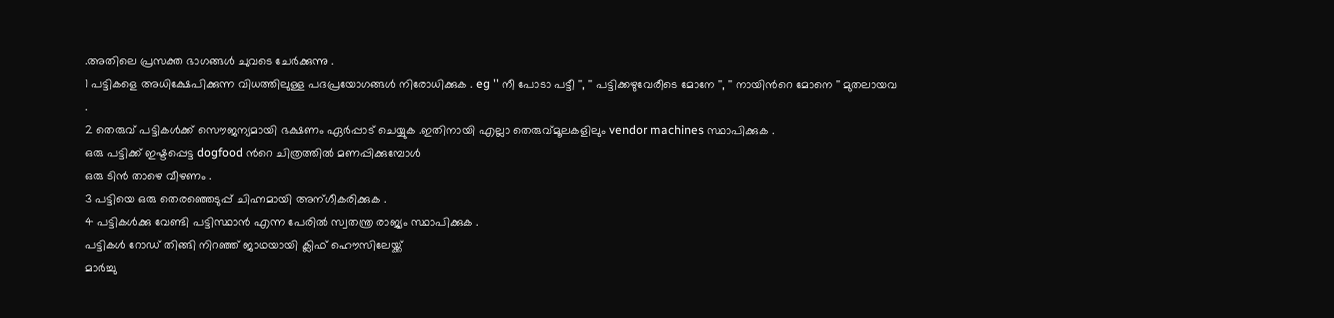.അതിലെ പ്രസക്ത ഭാഗങ്ങൾ ചുവടെ ചേർക്കുന്നു .
1 പട്ടികളെ അധിക്ഷേപിക്കുന്ന വിധത്തിലുള്ള പദപ്രയോഗങ്ങൾ നിരോധിക്കുക . eg '' നീ പോടാ പട്ടീ '', '' പട്ടിക്കഴുവേരീടെ മോനേ '', '' നായിൻറെ മോനെ '' മുതലായവ .
2 തെരുവ് പട്ടികൾക്ക് സൌജന്യമായി ഭക്ഷണം ഏർപ്പാട് ചെയ്യുക .ഇതിനായി എല്ലാ തെരുവ്മൂലകളിലും vendor machines സ്ഥാപിക്കുക .
ഒരു പട്ടിക്ക് ഇഷ്ടപ്പെട്ട dogfood ൻറെ ചിത്രത്തിൽ മണപ്പിക്കുമ്പോൾ
ഒരു ടിൻ താഴെ വീഴണം .
3 പട്ടിയെ ഒരു തെരഞ്ഞെടുപ്പ് ചിഹ്നമായി അന്ഗീകരിക്കുക .
4 പട്ടികൾക്കു വേണ്ടി പട്ടിസ്ഥാൻ എന്ന പേരിൽ സ്വതന്ത്ര രാജ്യം സ്ഥാപിക്കുക .
പട്ടികൾ റോഡ് തിങ്ങി നിറഞ്ഞ് ജാഥയായി ക്ലിഫ് ഹൌസിലേയ്ക്ക്
മാർച്ചു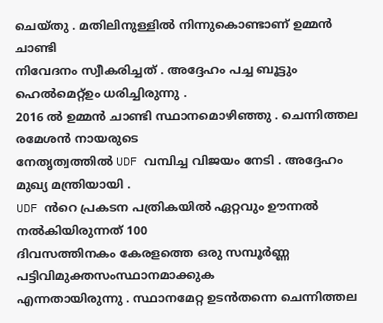ചെയ്തു . മതിലിനുള്ളിൽ നിന്നുകൊണ്ടാണ് ഉമ്മൻ ചാണ്ടി
നിവേദനം സ്വീകരിച്ചത് . അദ്ദേഹം പച്ച ബൂട്ടും ഹെൽമെറ്റ്ഉം ധരിച്ചിരുന്നു .
2016 ൽ ഉമ്മൻ ചാണ്ടി സ്ഥാനമൊഴിഞ്ഞു . ചെന്നിത്തല രമേശൻ നായരുടെ
നേതൃത്വത്തിൽ UDF വമ്പിച്ച വിജയം നേടി . അദ്ദേഹം മുഖ്യ മന്ത്രിയായി .
UDF ൻറെ പ്രകടന പത്രികയിൽ ഏറ്റവും ഊന്നൽ നൽകിയിരുന്നത് 100
ദിവസത്തിനകം കേരളത്തെ ഒരു സമ്പൂർണ്ണ പട്ടിവിമുക്തസംസ്ഥാനമാക്കുക
എന്നതായിരുന്നു . സ്ഥാനമേറ്റ ഉടൻതന്നെ ചെന്നിത്തല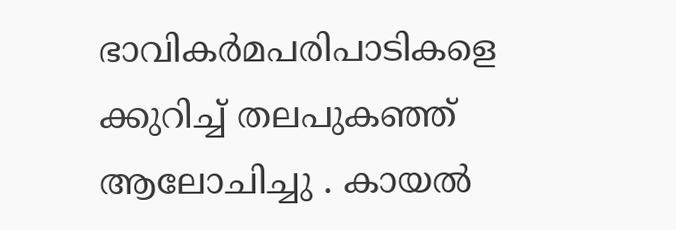ഭാവികർമപരിപാടികളെ ക്കുറിച്ച് തലപുകഞ്ഞ് ആലോചിച്ചു . കായൽ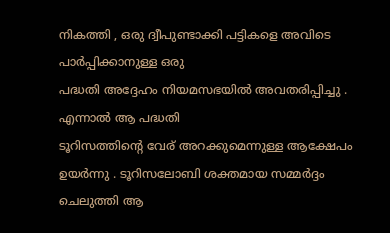നികത്തി , ഒരു ദ്വീപുണ്ടാക്കി പട്ടികളെ അവിടെ പാർപ്പിക്കാനുള്ള ഒരു
പദ്ധതി അദ്ദേഹം നിയമസഭയിൽ അവതരിപ്പിച്ചു . എന്നാൽ ആ പദ്ധതി
ടൂറിസത്തിന്റെ വേര് അറക്കുമെന്നുള്ള ആക്ഷേപം ഉയർന്നു . ടൂറിസലോബി ശക്തമായ സമ്മർദ്ദം ചെലുത്തി ആ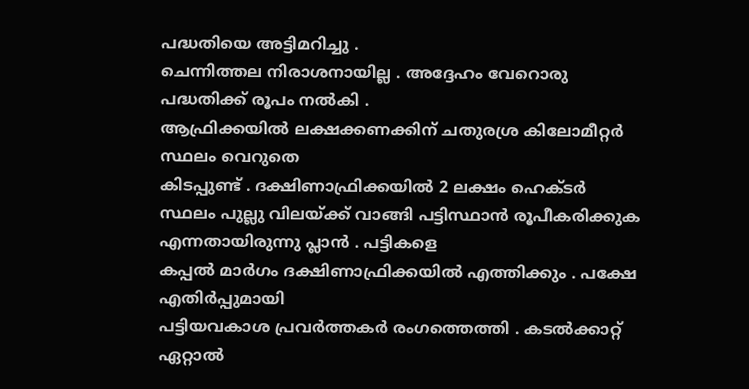പദ്ധതിയെ അട്ടിമറിച്ചു .
ചെന്നിത്തല നിരാശനായില്ല . അദ്ദേഹം വേറൊരു പദ്ധതിക്ക് രൂപം നൽകി .
ആഫ്രിക്കയിൽ ലക്ഷക്കണക്കിന് ചതുരശ്ര കിലോമീറ്റർ സ്ഥലം വെറുതെ
കിടപ്പുണ്ട് . ദക്ഷിണാഫ്രിക്കയിൽ 2 ലക്ഷം ഹെക്ടർ സ്ഥലം പുല്ലു വിലയ്ക്ക് വാങ്ങി പട്ടിസ്ഥാൻ രൂപീകരിക്കുക എന്നതായിരുന്നു പ്ലാൻ . പട്ടികളെ
കപ്പൽ മാർഗം ദക്ഷിണാഫ്രിക്കയിൽ എത്തിക്കും . പക്ഷേ എതിർപ്പുമായി
പട്ടിയവകാശ പ്രവർത്തകർ രംഗത്തെത്തി . കടൽക്കാറ്റ് ഏറ്റാൽ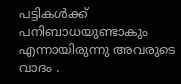പട്ടികൾക്ക് പനിബാധയുണ്ടാകും എന്നായിരുന്നു അവരുടെ വാദം .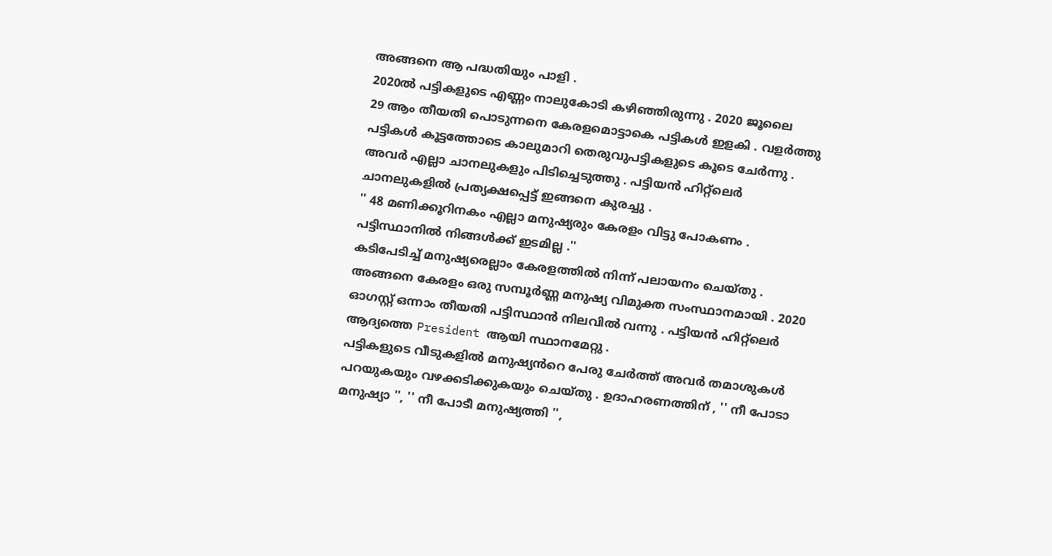അങ്ങനെ ആ പദ്ധതിയും പാളി .
2020ൽ പട്ടികളുടെ എണ്ണം നാലുകോടി കഴിഞ്ഞിരുന്നു . 2020 ജൂലൈ
29 ആം തീയതി പൊടുന്നനെ കേരളമൊട്ടാകെ പട്ടികൾ ഇളകി . വളർത്തു
പട്ടികൾ കൂട്ടത്തോടെ കാലുമാറി തെരുവുപട്ടികളുടെ കൂടെ ചേർന്നു .
അവർ എല്ലാ ചാനലുകളും പിടിച്ചെടുത്തു . പട്ടിയൻ ഹിറ്റ്ലെർ ചാനലുകളിൽ പ്രത്യക്ഷപ്പെട്ട് ഇങ്ങനെ കുരച്ചു .
'' 48 മണിക്കൂറിനകം എല്ലാ മനുഷ്യരും കേരളം വിട്ടു പോകണം . പട്ടിസ്ഥാനിൽ നിങ്ങൾക്ക് ഇടമില്ല .''
കടിപേടിച്ച് മനുഷ്യരെല്ലാം കേരളത്തിൽ നിന്ന് പലായനം ചെയ്തു .
അങ്ങനെ കേരളം ഒരു സമ്പൂർണ്ണ മനുഷ്യ വിമുക്ത സംസ്ഥാനമായി . 2020
ഓഗസ്റ്റ് ഒന്നാം തീയതി പട്ടിസ്ഥാൻ നിലവിൽ വന്നു . പട്ടിയൻ ഹിറ്റ്ലെർ
ആദ്യത്തെ President ആയി സ്ഥാനമേറ്റു .
പട്ടികളുടെ വീടുകളിൽ മനുഷ്യൻറെ പേരു ചേർത്ത് അവർ തമാശുകൾ
പറയുകയും വഴക്കടിക്കുകയും ചെയ്തു . ഉദാഹരണത്തിന് , '' നീ പോടാ മനുഷ്യാ '', '' നീ പോടീ മനുഷ്യത്തി '',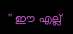'' ഈ എല്ല്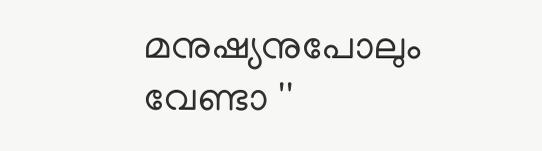മനുഷ്യനുപോലും വേണ്ടാ ''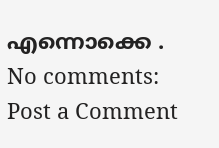എന്നൊക്കെ .
No comments:
Post a Comment